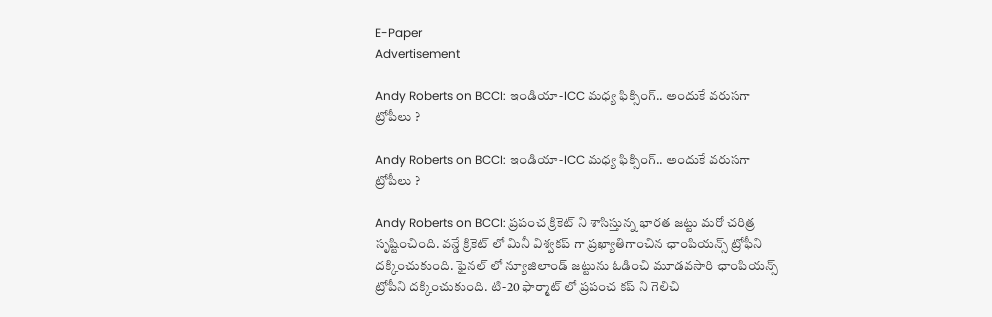E-Paper
Advertisement

Andy Roberts on BCCI: ఇండియా-ICC మధ్య ఫిక్సింగ్.. అందుకే వరుసగా ట్రోపీలు ?

Andy Roberts on BCCI: ఇండియా-ICC మధ్య ఫిక్సింగ్.. అందుకే వరుసగా ట్రోపీలు ?

Andy Roberts on BCCI: ప్రపంచ క్రికెట్ ని శాసిస్తున్న భారత జట్టు మరో చరిత్ర సృష్టించింది. వన్డే క్రికెట్ లో మినీ విశ్వకప్ గా ప్రఖ్యాతిగాంచిన ఛాంపియన్స్ ట్రోఫీని దక్కించుకుంది. ఫైనల్ లో న్యూజిలాండ్ జట్టును ఓడించి మూడవసారి ఛాంపియన్స్ ట్రోపీని దక్కించుకుంది. టి-20 ఫార్మాట్ లో ప్రపంచ కప్ ని గెలిచి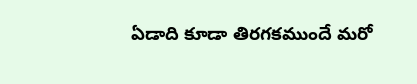ఏడాది కూడా తిరగకముందే మరో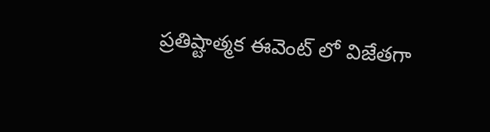ప్రతిష్టాత్మక ఈవెంట్ లో విజేతగా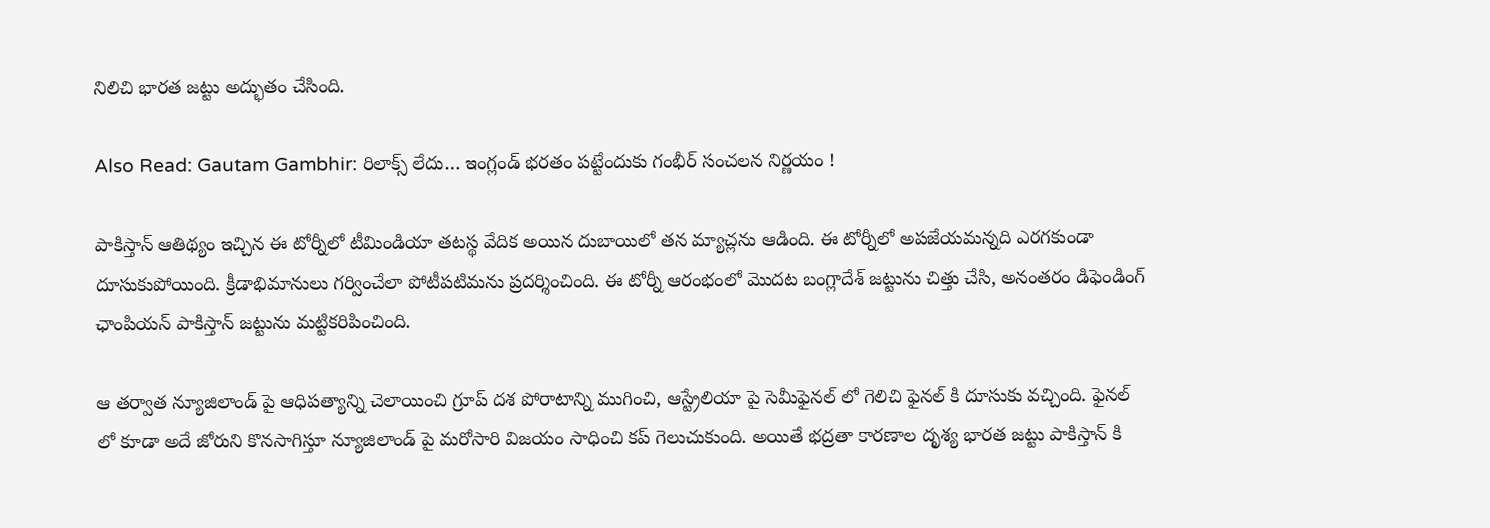నిలిచి భారత జట్టు అద్భుతం చేసింది.

Also Read: Gautam Gambhir: రిలాక్స్ లేదు… ఇంగ్లండ్ భరతం పట్టేందుకు గంభీర్ సంచలన నిర్ణయం !

పాకిస్తాన్ ఆతిథ్యం ఇచ్చిన ఈ టోర్నీలో టీమిండియా తటస్థ వేదిక అయిన దుబాయిలో తన మ్యాచ్లను ఆడింది. ఈ టోర్నీలో అపజేయమన్నది ఎరగకుండా దూసుకుపోయింది. క్రీడాభిమానులు గర్వించేలా పోటీపటిమను ప్రదర్శించింది. ఈ టోర్నీ ఆరంభంలో మొదట బంగ్లాదేశ్ జట్టును చిత్తు చేసి, అనంతరం డిఫెండింగ్ ఛాంపియన్ పాకిస్తాన్ జట్టును మట్టికరిపించింది.

ఆ తర్వాత న్యూజిలాండ్ పై ఆధిపత్యాన్ని చెలాయించి గ్రూప్ దశ పోరాటాన్ని ముగించి, ఆస్ట్రేలియా పై సెమీఫైనల్ లో గెలిచి ఫైనల్ కి దూసుకు వచ్చింది. ఫైనల్ లో కూడా అదే జోరుని కొనసాగిస్తూ న్యూజిలాండ్ పై మరోసారి విజయం సాధించి కప్ గెలుచుకుంది. అయితే భద్రతా కారణాల దృశ్య భారత జట్టు పాకిస్తాన్ కి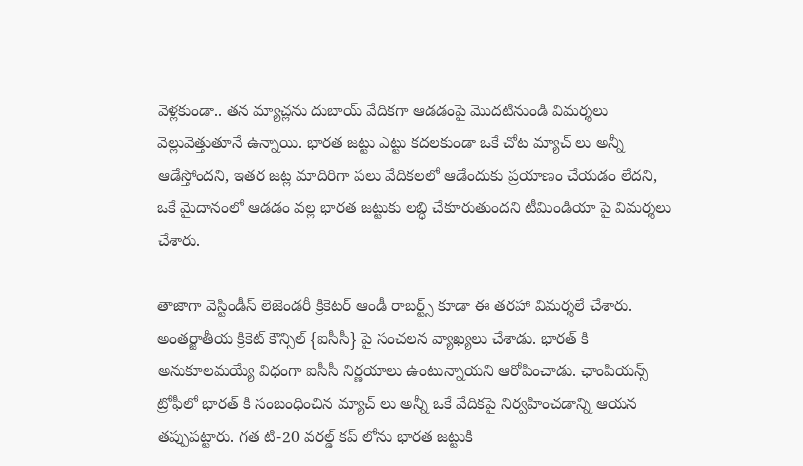వెళ్లకుండా.. తన మ్యాచ్లను దుబాయ్ వేదికగా ఆడడంపై మొదటినుండి విమర్శలు వెల్లువెత్తుతూనే ఉన్నాయి. భారత జట్టు ఎట్టు కదలకుండా ఒకే చోట మ్యాచ్ లు అన్నీ ఆడేస్తోందని, ఇతర జట్ల మాదిరిగా పలు వేదికలలో ఆడేందుకు ప్రయాణం చేయడం లేదని, ఒకే మైదానంలో ఆడడం వల్ల భారత జట్టుకు లబ్ధి చేకూరుతుందని టీమిండియా పై విమర్శలు చేశారు.

తాజాగా వెస్టిండీస్ లెజెండరీ క్రికెటర్ ఆండీ రాబర్ట్స్ కూడా ఈ తరహా విమర్శలే చేశారు. అంతర్జాతీయ క్రికెట్ కౌన్సిల్ {ఐసీసీ} పై సంచలన వ్యాఖ్యలు చేశాడు. భారత్ కి అనుకూలమయ్యే విధంగా ఐసీసీ నిర్ణయాలు ఉంటున్నాయని ఆరోపించాడు. ఛాంపియన్స్ ట్రోఫీలో భారత్ కి సంబంధించిన మ్యాచ్ లు అన్నీ ఒకే వేదికపై నిర్వహించడాన్ని ఆయన తప్పుపట్టారు. గత టి-20 వరల్డ్ కప్ లోను భారత జట్టుకి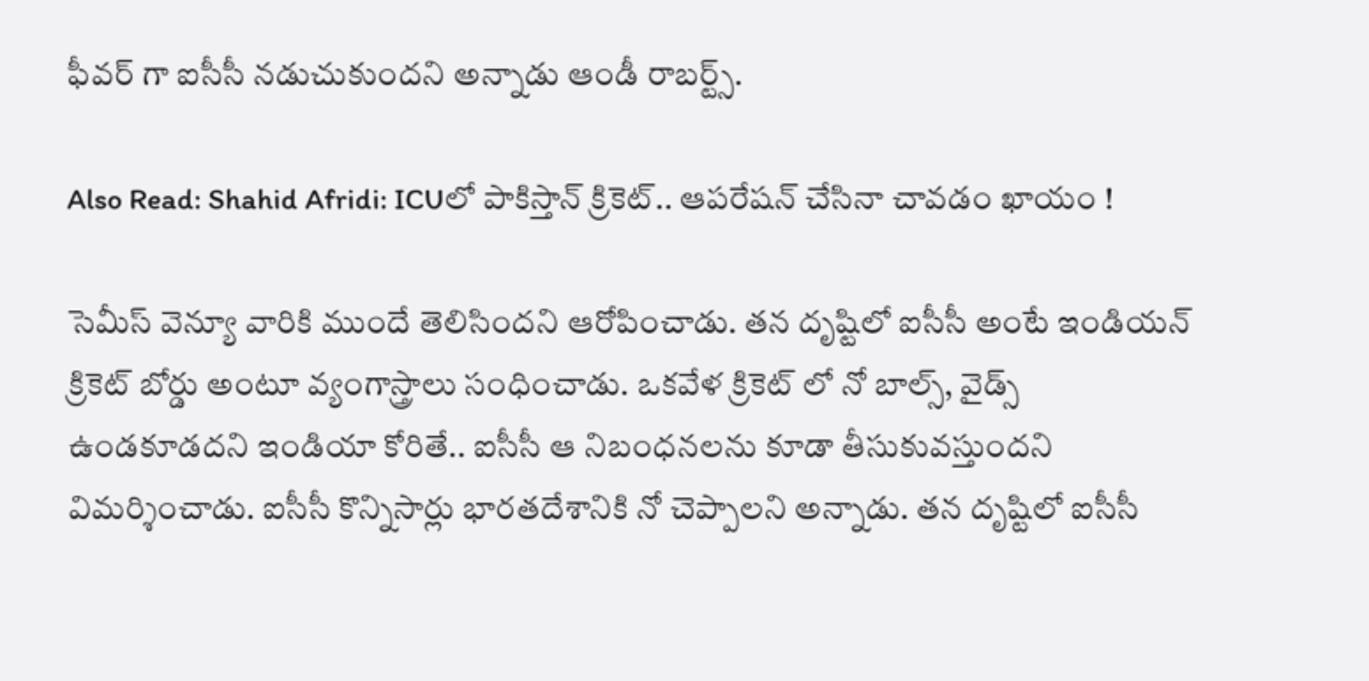ఫీవర్ గా ఐసీసీ నడుచుకుందని అన్నాడు ఆండీ రాబర్ట్స్.

Also Read: Shahid Afridi: ICUలో పాకిస్తాన్ క్రికెట్.. ఆపరేషన్‌ చేసినా చావడం ఖాయం !

సెమీస్ వెన్యూ వారికి ముందే తెలిసిందని ఆరోపించాడు. తన దృష్టిలో ఐసీసీ అంటే ఇండియన్ క్రికెట్ బోర్డు అంటూ వ్యంగాస్త్రాలు సంధించాడు. ఒకవేళ క్రికెట్ లో నో బాల్స్, వైడ్స్ ఉండకూడదని ఇండియా కోరితే.. ఐసీసీ ఆ నిబంధనలను కూడా తీసుకువస్తుందని విమర్శించాడు. ఐసీసీ కొన్నిసార్లు భారతదేశానికి నో చెప్పాలని అన్నాడు. తన దృష్టిలో ఐసీసీ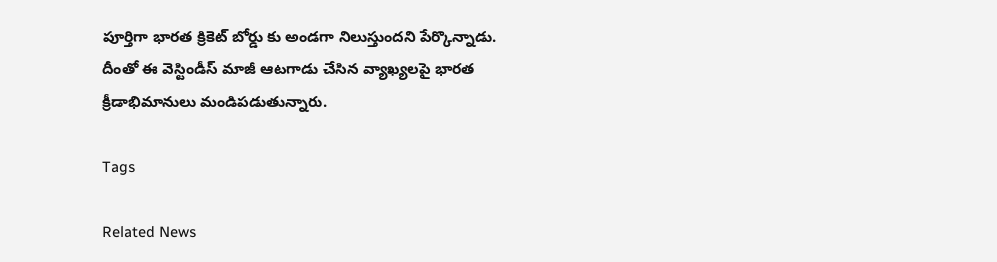పూర్తిగా భారత క్రికెట్ బోర్డు కు అండగా నిలుస్తుందని పేర్కొన్నాడు. దీంతో ఈ వెస్టిండీస్ మాజీ ఆటగాడు చేసిన వ్యాఖ్యలపై భారత క్రీడాభిమానులు మండిపడుతున్నారు.

Tags

Related News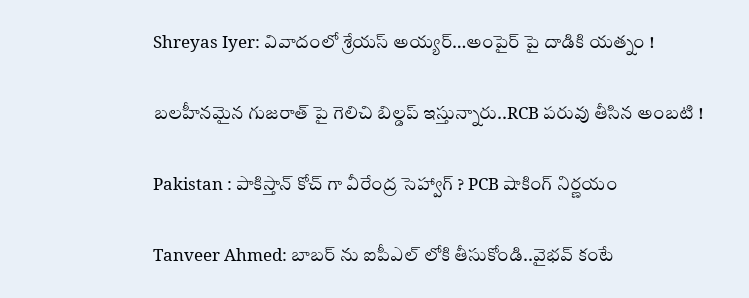Shreyas Iyer: వివాదంలో శ్రేయస్ అయ్య‌ర్‌…అంపైర్ పై దాడికి య‌త్నం !

బ‌ల‌హీనమైన గుజ‌రాత్ పై గెలిచి బిల్డ‌ప్ ఇస్తున్నారు..RCB ప‌రువు తీసిన అంబ‌టి !

Pakistan : పాకిస్తాన్ కోచ్ గా వీరేంద్ర సెహ్వాగ్ ? PCB షాకింగ్ నిర్ణ‌యం

Tanveer Ahmed: బాబ‌ర్ ను ఐపీఎల్ లోకి తీసుకోండి..వైభ‌వ్ కంటే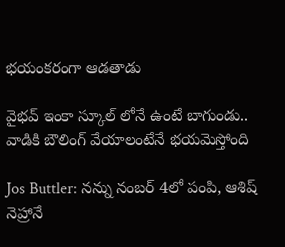భ‌యంక‌రంగా ఆడ‌తాడు

వైభ‌వ్ ఇంకా స్కూల్ లోనే ఉంటే బాగుండు.. వాడికి బౌలింగ్ వేయాలంటేనే భ‌య‌మెస్తోంది

Jos Buttler: న‌న్ను నంబ‌ర్ 4లో పంపి, ఆశిష్ నెహ్రానే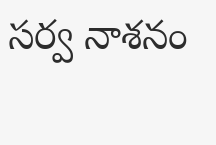స‌ర్వ నాశ‌నం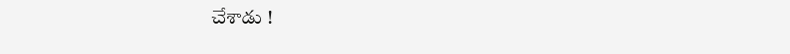చేశాడు !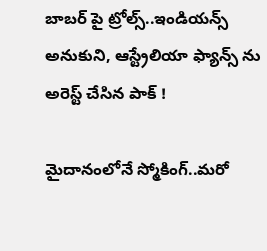బాబ‌ర్ పై ట్రోల్స్‌..ఇండియ‌న్స్ అనుకుని, ఆస్ట్రేలియా ఫ్యాన్స్ ను అరెస్ట్ చేసిన పాక్ !

మైదానంలోనే స్మోకింగ్..మ‌రో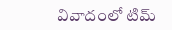వివాదంలో టిమ్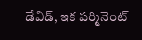డేవిడ్, ఇక ప‌ర్మినెంట్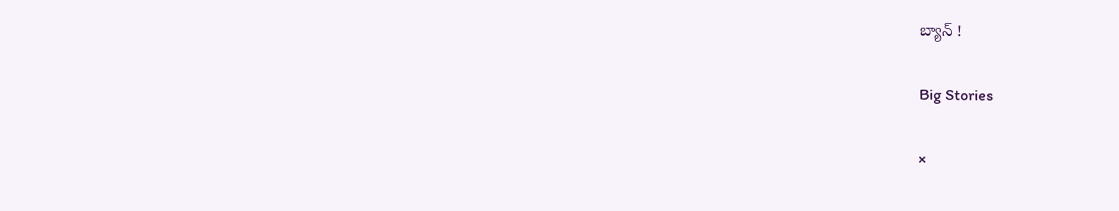బ్యాన్ !

Big Stories

×